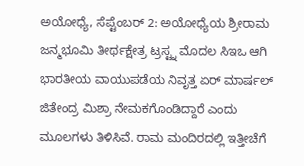ಅಯೋಧ್ಯೆ, ಸೆಪ್ಟೆಂಬರ್ 2: ಅಯೋಧ್ಯೆಯ ಶ್ರೀರಾಮ ಜನ್ಮಭೂಮಿ ತೀರ್ಥಕ್ಷೇತ್ರ ಟ್ರಸ್ಟ್ನ ಮೊದಲ ಸಿಇಒ ಆಗಿ ಭಾರತೀಯ ವಾಯುಪಡೆಯ ನಿವೃತ್ತ ಏರ್ ಮಾರ್ಷಲ್ ಜಿತೇಂದ್ರ ಮಿಶ್ರಾ ನೇಮಕಗೊಂಡಿದ್ದಾರೆ ಎಂದು ಮೂಲಗಳು ತಿಳಿಸಿವೆ. ರಾಮ ಮಂದಿರದಲ್ಲಿ ಇತ್ತೀಚೆಗೆ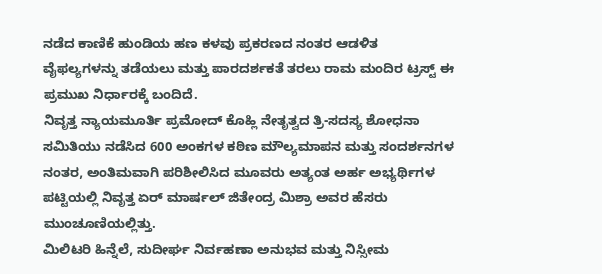ನಡೆದ ಕಾಣಿಕೆ ಹುಂಡಿಯ ಹಣ ಕಳವು ಪ್ರಕರಣದ ನಂತರ ಆಡಳಿತ ವೈಫಲ್ಯಗಳನ್ನು ತಡೆಯಲು ಮತ್ತು ಪಾರದರ್ಶಕತೆ ತರಲು ರಾಮ ಮಂದಿರ ಟ್ರಸ್ಟ್ ಈ ಪ್ರಮುಖ ನಿರ್ಧಾರಕ್ಕೆ ಬಂದಿದೆ.
ನಿವೃತ್ತ ನ್ಯಾಯಮೂರ್ತಿ ಪ್ರಮೋದ್ ಕೊಹ್ಲಿ ನೇತೃತ್ವದ ತ್ರಿ-ಸದಸ್ಯ ಶೋಧನಾ ಸಮಿತಿಯು ನಡೆಸಿದ 600 ಅಂಕಗಳ ಕಠಿಣ ಮೌಲ್ಯಮಾಪನ ಮತ್ತು ಸಂದರ್ಶನಗಳ ನಂತರ, ಅಂತಿಮವಾಗಿ ಪರಿಶೀಲಿಸಿದ ಮೂವರು ಅತ್ಯಂತ ಅರ್ಹ ಅಭ್ಯರ್ಥಿಗಳ ಪಟ್ಟಿಯಲ್ಲಿ ನಿವೃತ್ತ ಏರ್ ಮಾರ್ಷಲ್ ಜಿತೇಂದ್ರ ಮಿಶ್ರಾ ಅವರ ಹೆಸರು ಮುಂಚೂಣಿಯಲ್ಲಿತ್ತು.
ಮಿಲಿಟರಿ ಹಿನ್ನೆಲೆ, ಸುದೀರ್ಘ ನಿರ್ವಹಣಾ ಅನುಭವ ಮತ್ತು ನಿಸ್ಸೀಮ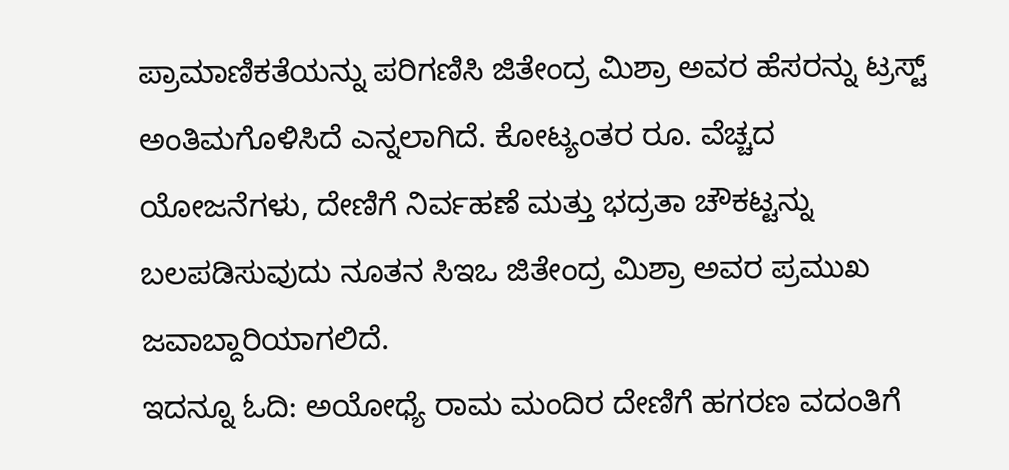ಪ್ರಾಮಾಣಿಕತೆಯನ್ನು ಪರಿಗಣಿಸಿ ಜಿತೇಂದ್ರ ಮಿಶ್ರಾ ಅವರ ಹೆಸರನ್ನು ಟ್ರಸ್ಟ್ ಅಂತಿಮಗೊಳಿಸಿದೆ ಎನ್ನಲಾಗಿದೆ. ಕೋಟ್ಯಂತರ ರೂ. ವೆಚ್ಚದ ಯೋಜನೆಗಳು, ದೇಣಿಗೆ ನಿರ್ವಹಣೆ ಮತ್ತು ಭದ್ರತಾ ಚೌಕಟ್ಟನ್ನು ಬಲಪಡಿಸುವುದು ನೂತನ ಸಿಇಒ ಜಿತೇಂದ್ರ ಮಿಶ್ರಾ ಅವರ ಪ್ರಮುಖ ಜವಾಬ್ದಾರಿಯಾಗಲಿದೆ.
ಇದನ್ನೂ ಓದಿ: ಅಯೋಧ್ಯೆ ರಾಮ ಮಂದಿರ ದೇಣಿಗೆ ಹಗರಣ ವದಂತಿಗೆ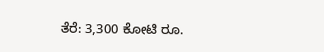ತೆರೆ: 3,300 ಕೋಟಿ ರೂ.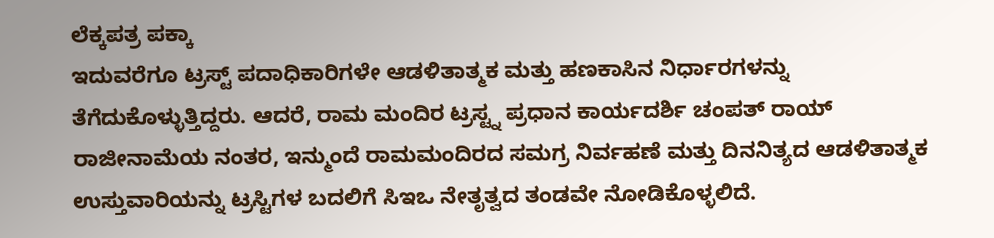ಲೆಕ್ಕಪತ್ರ ಪಕ್ಕಾ
ಇದುವರೆಗೂ ಟ್ರಸ್ಟ್ ಪದಾಧಿಕಾರಿಗಳೇ ಆಡಳಿತಾತ್ಮಕ ಮತ್ತು ಹಣಕಾಸಿನ ನಿರ್ಧಾರಗಳನ್ನು ತೆಗೆದುಕೊಳ್ಳುತ್ತಿದ್ದರು. ಆದರೆ, ರಾಮ ಮಂದಿರ ಟ್ರಸ್ಟ್ನ ಪ್ರಧಾನ ಕಾರ್ಯದರ್ಶಿ ಚಂಪತ್ ರಾಯ್ ರಾಜೀನಾಮೆಯ ನಂತರ, ಇನ್ಮುಂದೆ ರಾಮಮಂದಿರದ ಸಮಗ್ರ ನಿರ್ವಹಣೆ ಮತ್ತು ದಿನನಿತ್ಯದ ಆಡಳಿತಾತ್ಮಕ ಉಸ್ತುವಾರಿಯನ್ನು ಟ್ರಸ್ಟಿಗಳ ಬದಲಿಗೆ ಸಿಇಒ ನೇತೃತ್ವದ ತಂಡವೇ ನೋಡಿಕೊಳ್ಳಲಿದೆ.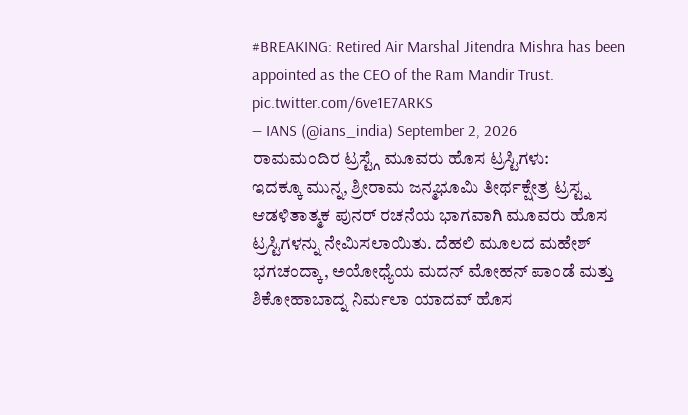#BREAKING: Retired Air Marshal Jitendra Mishra has been appointed as the CEO of the Ram Mandir Trust. pic.twitter.com/6ve1E7ARKS
— IANS (@ians_india) September 2, 2026
ರಾಮಮಂದಿರ ಟ್ರಸ್ಟ್ಗೆ ಮೂವರು ಹೊಸ ಟ್ರಸ್ಟಿಗಳು:
ಇದಕ್ಕೂ ಮುನ್ನ, ಶ್ರೀರಾಮ ಜನ್ಮಭೂಮಿ ತೀರ್ಥಕ್ಷೇತ್ರ ಟ್ರಸ್ಟ್ನ ಆಡಳಿತಾತ್ಮಕ ಪುನರ್ ರಚನೆಯ ಭಾಗವಾಗಿ ಮೂವರು ಹೊಸ ಟ್ರಸ್ಟಿಗಳನ್ನು ನೇಮಿಸಲಾಯಿತು. ದೆಹಲಿ ಮೂಲದ ಮಹೇಶ್ ಭಗಚಂದ್ಕಾ, ಅಯೋಧ್ಯೆಯ ಮದನ್ ಮೋಹನ್ ಪಾಂಡೆ ಮತ್ತು ಶಿಕೋಹಾಬಾದ್ನ ನಿರ್ಮಲಾ ಯಾದವ್ ಹೊಸ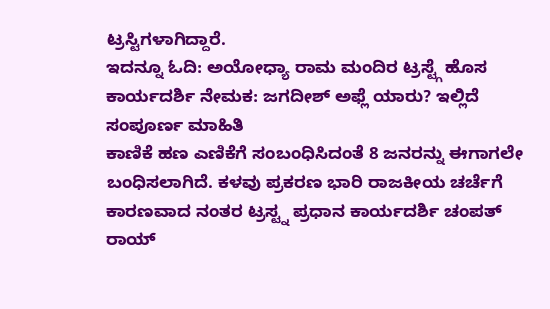ಟ್ರಸ್ಟಿಗಳಾಗಿದ್ದಾರೆ.
ಇದನ್ನೂ ಓದಿ: ಅಯೋಧ್ಯಾ ರಾಮ ಮಂದಿರ ಟ್ರಸ್ಟ್ಗೆ ಹೊಸ ಕಾರ್ಯದರ್ಶಿ ನೇಮಕ: ಜಗದೀಶ್ ಅಫ್ಲೆ ಯಾರು? ಇಲ್ಲಿದೆ ಸಂಪೂರ್ಣ ಮಾಹಿತಿ
ಕಾಣಿಕೆ ಹಣ ಎಣಿಕೆಗೆ ಸಂಬಂಧಿಸಿದಂತೆ 8 ಜನರನ್ನು ಈಗಾಗಲೇ ಬಂಧಿಸಲಾಗಿದೆ. ಕಳವು ಪ್ರಕರಣ ಭಾರಿ ರಾಜಕೀಯ ಚರ್ಚೆಗೆ ಕಾರಣವಾದ ನಂತರ ಟ್ರಸ್ಟ್ನ ಪ್ರಧಾನ ಕಾರ್ಯದರ್ಶಿ ಚಂಪತ್ ರಾಯ್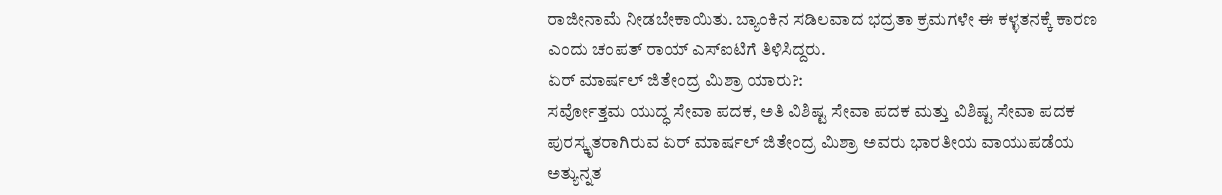ರಾಜೀನಾಮೆ ನೀಡಬೇಕಾಯಿತು. ಬ್ಯಾಂಕಿನ ಸಡಿಲವಾದ ಭದ್ರತಾ ಕ್ರಮಗಳೇ ಈ ಕಳ್ಳತನಕ್ಕೆ ಕಾರಣ ಎಂದು ಚಂಪತ್ ರಾಯ್ ಎಸ್ಐಟಿಗೆ ತಿಳಿಸಿದ್ದರು.
ಏರ್ ಮಾರ್ಷಲ್ ಜಿತೇಂದ್ರ ಮಿಶ್ರಾ ಯಾರು?:
ಸರ್ವೋತ್ತಮ ಯುದ್ಧ ಸೇವಾ ಪದಕ, ಅತಿ ವಿಶಿಷ್ಟ ಸೇವಾ ಪದಕ ಮತ್ತು ವಿಶಿಷ್ಟ ಸೇವಾ ಪದಕ ಪುರಸ್ಕೃತರಾಗಿರುವ ಏರ್ ಮಾರ್ಷಲ್ ಜಿತೇಂದ್ರ ಮಿಶ್ರಾ ಅವರು ಭಾರತೀಯ ವಾಯುಪಡೆಯ ಅತ್ಯುನ್ನತ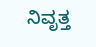ನಿವೃತ್ತ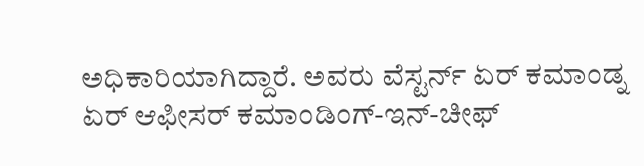ಅಧಿಕಾರಿಯಾಗಿದ್ದಾರೆ. ಅವರು ವೆಸ್ಟರ್ನ್ ಏರ್ ಕಮಾಂಡ್ನ ಏರ್ ಆಫೀಸರ್ ಕಮಾಂಡಿಂಗ್-ಇನ್-ಚೀಫ್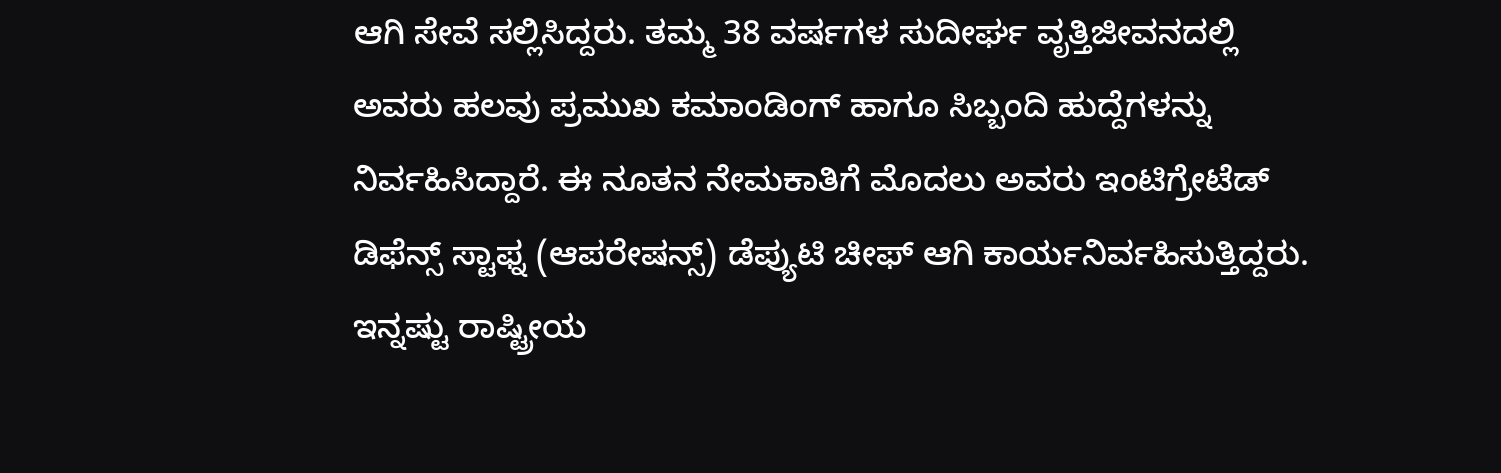ಆಗಿ ಸೇವೆ ಸಲ್ಲಿಸಿದ್ದರು. ತಮ್ಮ 38 ವರ್ಷಗಳ ಸುದೀರ್ಘ ವೃತ್ತಿಜೀವನದಲ್ಲಿ ಅವರು ಹಲವು ಪ್ರಮುಖ ಕಮಾಂಡಿಂಗ್ ಹಾಗೂ ಸಿಬ್ಬಂದಿ ಹುದ್ದೆಗಳನ್ನು ನಿರ್ವಹಿಸಿದ್ದಾರೆ. ಈ ನೂತನ ನೇಮಕಾತಿಗೆ ಮೊದಲು ಅವರು ಇಂಟಿಗ್ರೇಟೆಡ್ ಡಿಫೆನ್ಸ್ ಸ್ಟಾಫ್ನ (ಆಪರೇಷನ್ಸ್) ಡೆಪ್ಯುಟಿ ಚೀಫ್ ಆಗಿ ಕಾರ್ಯನಿರ್ವಹಿಸುತ್ತಿದ್ದರು.
ಇನ್ನಷ್ಟು ರಾಷ್ಟ್ರೀಯ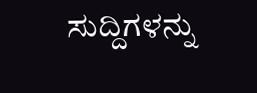ಸುದ್ದಿಗಳನ್ನು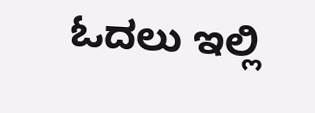ಓದಲು ಇಲ್ಲಿ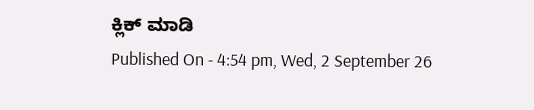ಕ್ಲಿಕ್ ಮಾಡಿ
Published On - 4:54 pm, Wed, 2 September 26